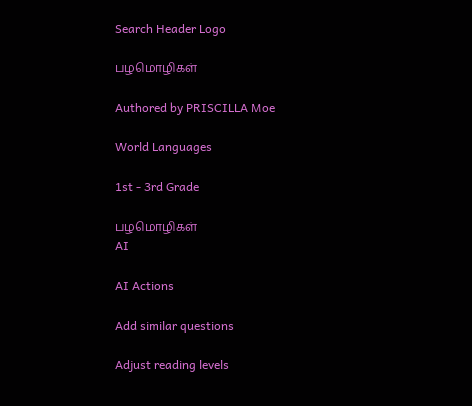Search Header Logo

பழமொழிகள்

Authored by PRISCILLA Moe

World Languages

1st - 3rd Grade

பழமொழிகள்
AI

AI Actions

Add similar questions

Adjust reading levels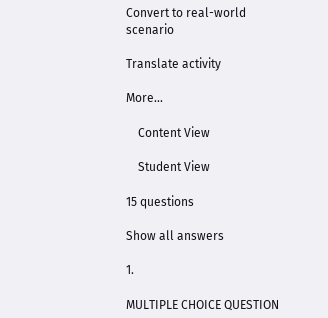Convert to real-world scenario

Translate activity

More...

    Content View

    Student View

15 questions

Show all answers

1.

MULTIPLE CHOICE QUESTION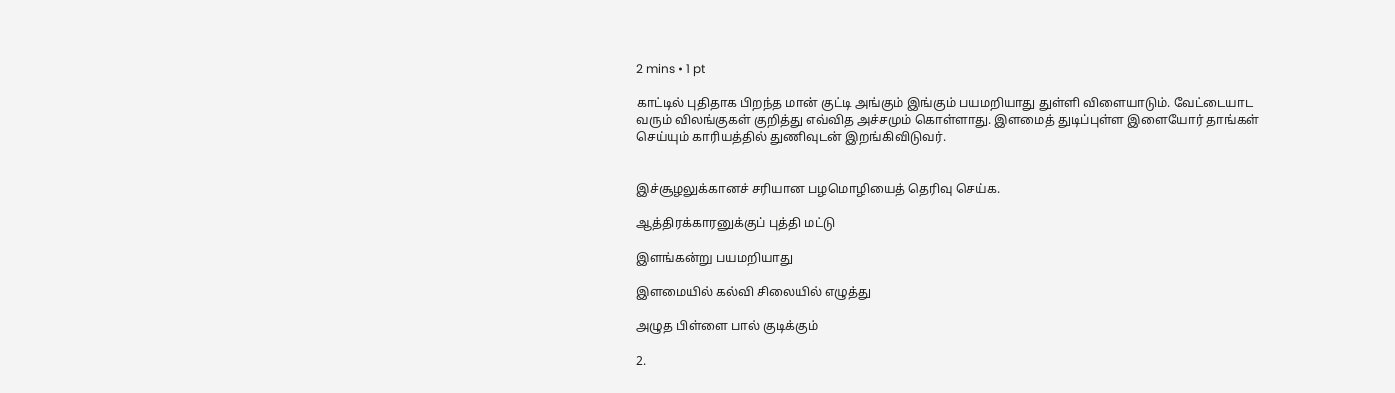2 mins • 1 pt

காட்டில் புதிதாக பிறந்த மான் குட்டி அங்கும் இங்கும் பயமறியாது துள்ளி விளையாடும். வேட்டையாட வரும் விலங்குகள் குறித்து எவ்வித அச்சமும் கொள்ளாது. இளமைத் துடிப்புள்ள இளையோர் தாங்கள் செய்யும் காரியத்தில் துணிவுடன் இறங்கிவிடுவர்.


இச்சூழலுக்கானச் சரியான பழமொழியைத் தெரிவு செய்க.

ஆத்திரக்காரனுக்குப் புத்தி மட்டு

இளங்கன்று பயமறியாது

இளமையில் கல்வி சிலையில் எழுத்து

அழுத பிள்ளை பால் குடிக்கும்

2.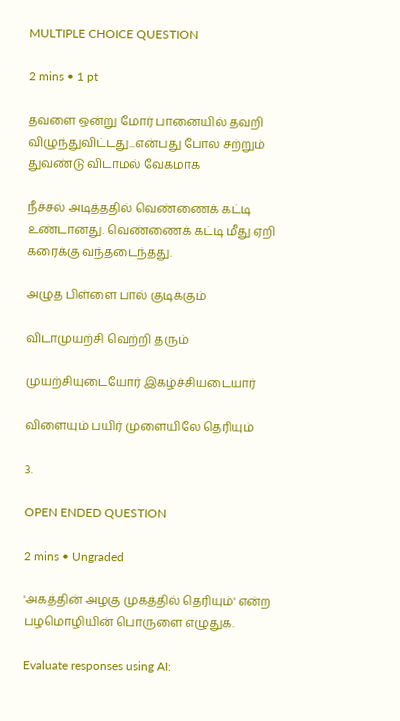MULTIPLE CHOICE QUESTION

2 mins • 1 pt

தவளை ஒன்று மோர் பானையில் தவறி விழுந்துவிட்டது...என்பது போல சற்றும் துவண்டு விடாமல் வேகமாக

நீச்சல் அடித்ததில் வெண்ணைக் கட்டி உண்டானது. வெண்ணைக் கட்டி மீது ஏறி கரைக்கு வந்தடைந்தது.

அழுத பிள்ளை பால் குடிக்கும்

விடாமுயற்சி வெற்றி தரும்

முயற்சியுடையோர் இகழ்ச்சியடையார்

விளையும் பயிர் முளையிலே தெரியும்

3.

OPEN ENDED QUESTION

2 mins • Ungraded

'அகத்தின் அழகு முகத்தில் தெரியும்' என்ற பழமொழியின் பொருளை எழுதுக.

Evaluate responses using AI: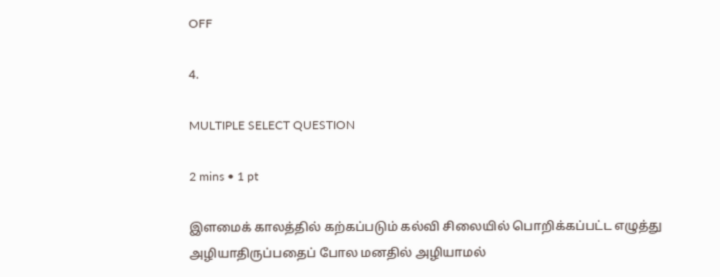OFF

4.

MULTIPLE SELECT QUESTION

2 mins • 1 pt

இளமைக் காலத்தில் கற்கப்படும் கல்வி சிலையில் பொறிக்கப்பட்ட எழுத்து அழியாதிருப்பதைப் போல மனதில் அழியாமல்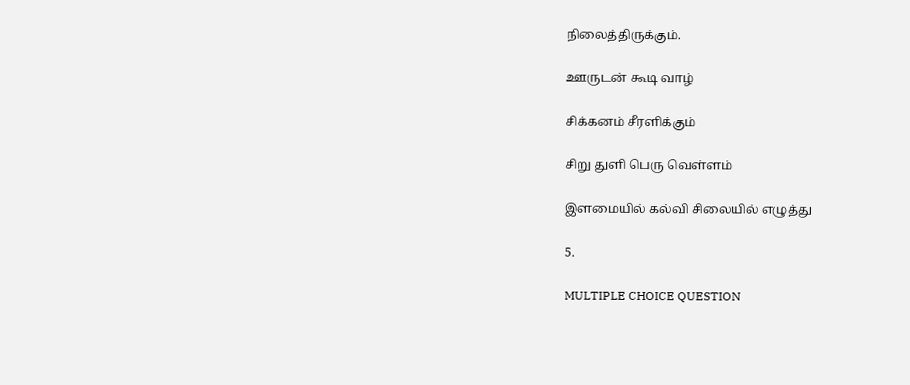நிலைத்திருக்கும்.

ஊருடன் கூடி வாழ்

சிக்கனம் சீரளிக்கும்

சிறு துளி பெரு வெள்ளம்

இளமையில் கல்வி சிலையில் எழுத்து

5.

MULTIPLE CHOICE QUESTION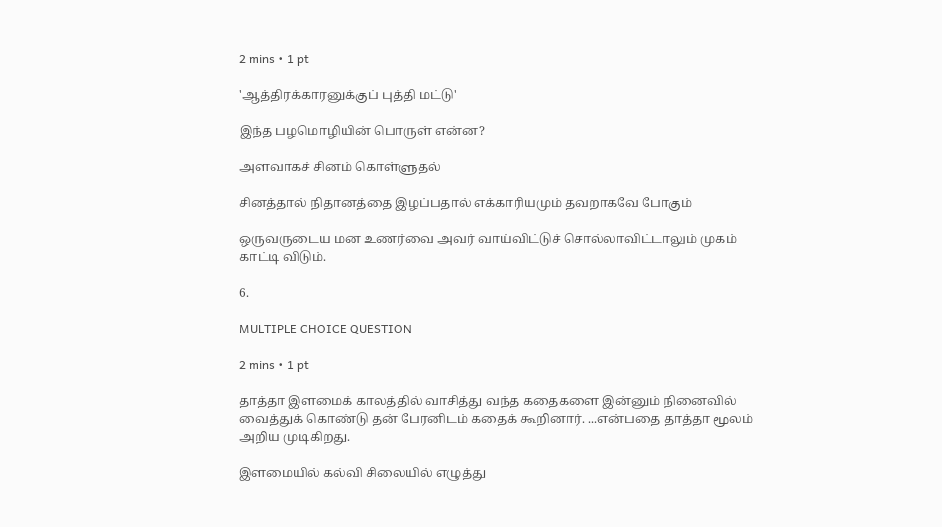2 mins • 1 pt

'ஆத்திரக்காரனுக்குப் புத்தி மட்டு'

இந்த பழமொழியின் பொருள் என்ன?

அளவாகச் சினம் கொள்ளுதல்

சினத்தால் நிதானத்தை இழப்பதால் எக்காரியமும் தவறாகவே போகும்

ஒருவருடைய மன உணர்வை அவர் வாய்விட்டுச் சொல்லாவிட்டாலும் முகம் காட்டி விடும்.

6.

MULTIPLE CHOICE QUESTION

2 mins • 1 pt

தாத்தா இளமைக் காலத்தில் வாசித்து வந்த கதைகளை இன்னும் நினைவில் வைத்துக் கொண்டு தன் பேரனிடம் கதைக் கூறினார். ...என்பதை தாத்தா மூலம் அறிய முடிகிறது.

இளமையில் கல்வி சிலையில் எழுத்து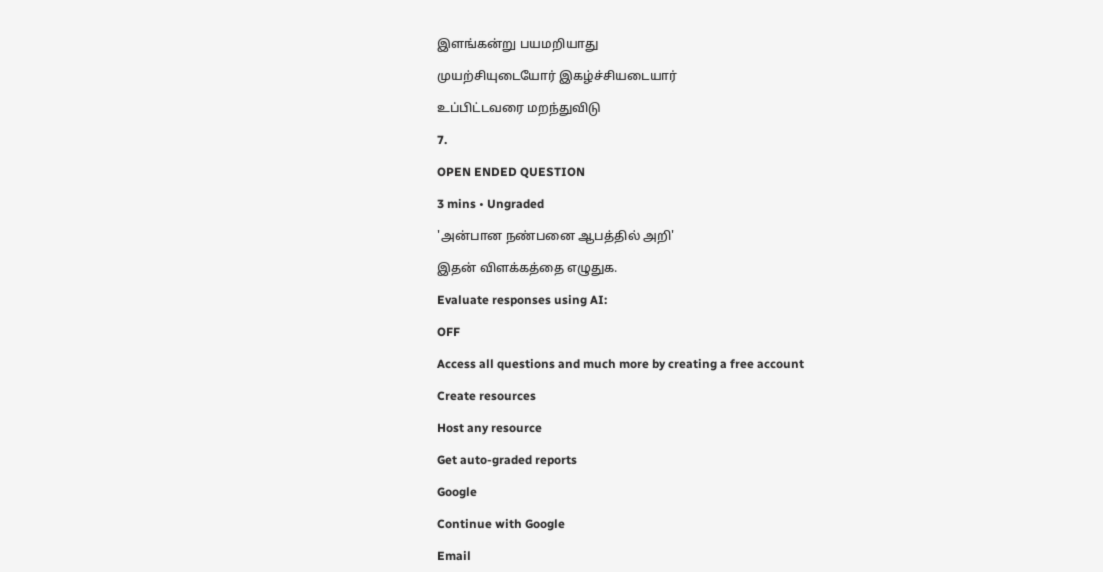இளங்கன்று பயமறியாது

முயற்சியுடையோர் இகழ்ச்சியடையார்

உப்பிட்டவரை மறந்துவிடு

7.

OPEN ENDED QUESTION

3 mins • Ungraded

'அன்பான நண்பனை ஆபத்தில் அறி'

இதன் விளக்கத்தை எழுதுக.

Evaluate responses using AI:

OFF

Access all questions and much more by creating a free account

Create resources

Host any resource

Get auto-graded reports

Google

Continue with Google

Email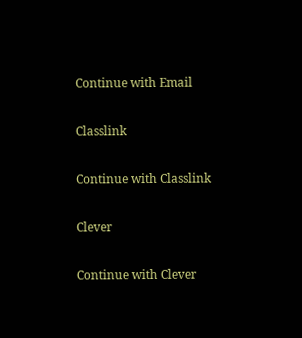Continue with Email

Classlink

Continue with Classlink

Clever

Continue with Clever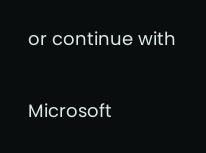or continue with

Microsoft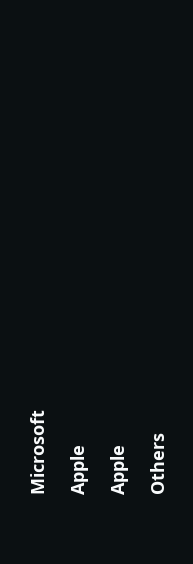Microsoft

Apple

Apple

Others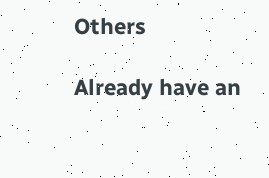Others

Already have an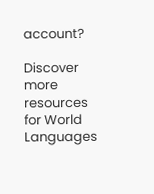account?

Discover more resources for World Languages